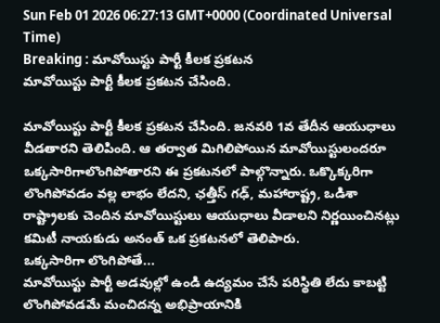Sun Feb 01 2026 06:27:13 GMT+0000 (Coordinated Universal Time)
Breaking : మావోయిస్టు పార్టీ కీలక ప్రకటన
మావోయిస్టు పార్టీ కీలక ప్రకటన చేసింది.

మావోయిస్టు పార్టీ కీలక ప్రకటన చేసింది. జనవరి 1వ తేదీన ఆయుధాలు వీడతారని తెలిపింది. ఆ తర్వాత మిగిలిపోయిన మావోయిస్టులందరూ ఒక్కసారిగాలొంగిపోతారని ఈ ప్రకటనలో పాల్గొన్నారు. ఒక్కొక్కరిగా లొంగిపోవడం వల్ల లాభం లేదని, ఛత్తీస్ గఢ్, మహారాష్ట్ర, ఒడిశా రాష్ట్రాలకు చెందిన మావోయిస్టులు ఆయుధాలు వీడాలని నిర్ణయించినట్లు కమిటీ నాయకుడు అనంత్ ఒక ప్రకటనలో తెలిపారు.
ఒక్కసారిగా లొంగిపోతే...
మావోయిస్టు పార్టీ అడవుల్లో ఉండి ఉద్యమం చేసే పరిస్థితి లేదు కాబట్టి లొంగిపోవడమే మంచిదన్న అభిప్రాయానికి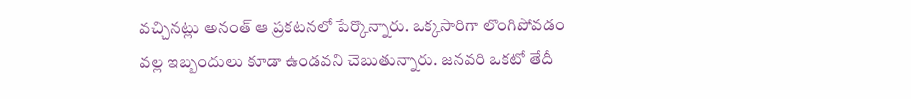వచ్చినట్లు అనంత్ ఆ ప్రకటనలో పేర్కొన్నారు. ఒక్కసారిగా లొంగిపోవడం వల్ల ఇబ్బందులు కూడా ఉండవని చెబుతున్నారు. జనవరి ఒకటో తేదీ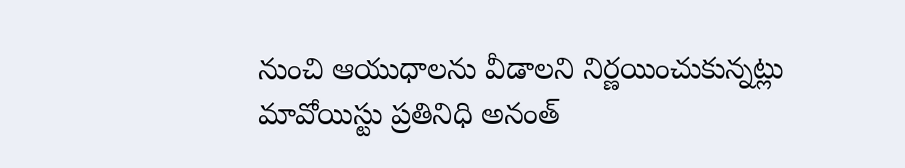నుంచి ఆయుధాలను వీడాలని నిర్ణయించుకున్నట్లు మావోయిస్టు ప్రతినిధి అనంత్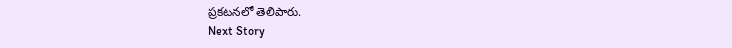ప్రకటనలో తెలిపారు.
Next Story